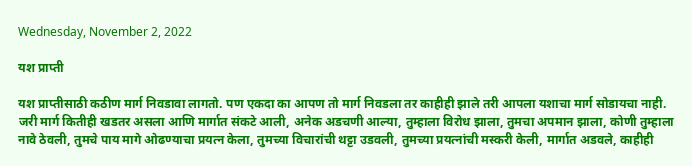Wednesday, November 2, 2022

यश प्राप्ती

यश प्राप्तीसाठी कठीण मार्ग निवडावा लागतो. पण एकदा का आपण तो मार्ग निवडला तर काहीही झाले तरी आपला यशाचा मार्ग सोडायचा नाही. जरी मार्ग कितीही खडतर असला आणि मार्गात संकटे आली, अनेक अडचणी आल्या, तुम्हाला विरोध झाला, तुमचा अपमान झाला, कोणी तुम्हाला नावे ठेवली, तुमचे पाय मागे ओढण्याचा प्रयत्न केला, तुमच्या विचारांची थट्टा उडवली, तुमच्या प्रयत्नांची मस्करी केली, मार्गात अडवले, काहीही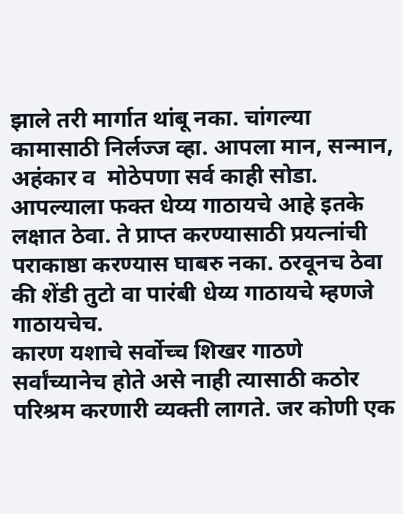झाले तरी मार्गात थांबू नका. चांगल्या कामासाठी निर्लज्ज व्हा. आपला मान, सन्मान, अहंकार व  मोठेपणा सर्व काही सोडा. आपल्याला फक्त धेय्य गाठायचे आहे इतके लक्षात ठेवा. ते प्राप्त करण्यासाठी प्रयत्नांची पराकाष्ठा करण्यास घाबरु नका. ठरवूनच ठेवा की शेंडी तुटो वा पारंबी धेय्य गाठायचे म्हणजे गाठायचेच.
कारण यशाचे सर्वोच्च शिखर गाठणे सर्वांच्यानेच होते असे नाही त्यासाठी कठोर परिश्रम करणारी व्यक्ती लागते. जर कोणी एक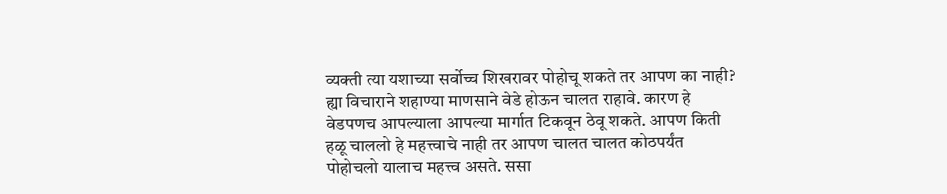व्यक्ती त्या यशाच्या सर्वोच्च शिखरावर पोहोचू शकते तर आपण का नाही? ह्या विचाराने शहाण्या माणसाने वेडे होऊन चालत राहावे. कारण हे वेडपणच आपल्याला आपल्या मार्गात टिकवून ठेवू शकते. आपण किती हळू चाललो हे महत्त्वाचे नाही तर आपण चालत चालत कोठपर्यंत पोहोचलो यालाच महत्त्व असते. ससा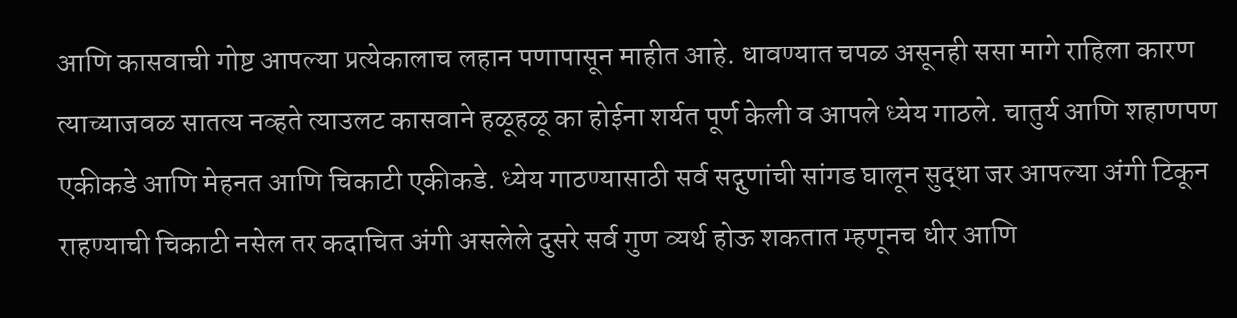आणि कासवाची गोष्ट आपल्या प्रत्येकालाच लहान पणापासून माहीत आहे. धावण्यात चपळ असूनही ससा मागे राहिला कारण त्याच्याजवळ सातत्य नव्हते त्याउलट कासवाने हळूहळू का होईना शर्यत पूर्ण केली व आपले ध्येय गाठले. चातुर्य आणि शहाणपण एकीकडे आणि मेहनत आणि चिकाटी एकीकडे. ध्येय गाठण्यासाठी सर्व सद्गुणांची सांगड घालून सुद्धा जर आपल्या अंगी टिकून राहण्याची चिकाटी नसेल तर कदाचित अंगी असलेले दुसरे सर्व गुण व्यर्थ होऊ शकतात म्हणूनच धीर आणि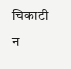चिकाटी न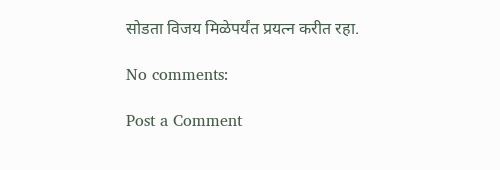सोडता विजय मिळेपर्यंत प्रयत्न करीत रहा.

No comments:

Post a Comment